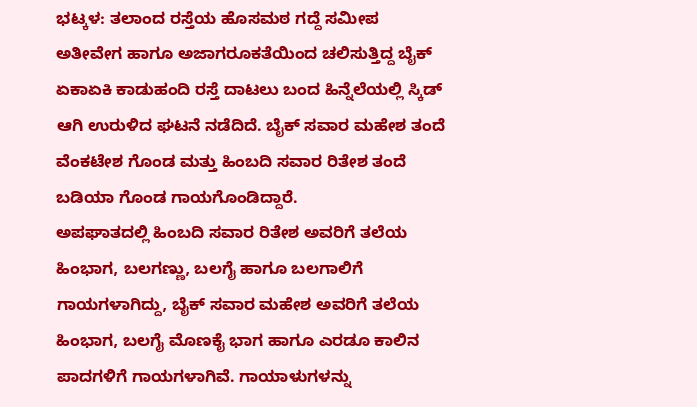ಭಟ್ಕಳ: ತಲಾಂದ ರಸ್ತೆಯ ಹೊಸಮಠ ಗದ್ದೆ ಸಮೀಪ ಅತೀವೇಗ ಹಾಗೂ ಅಜಾಗರೂಕತೆಯಿಂದ ಚಲಿಸುತ್ತಿದ್ದ ಬೈಕ್ ಏಕಾಏಕಿ ಕಾಡುಹಂದಿ ರಸ್ತೆ ದಾಟಲು ಬಂದ ಹಿನ್ನೆಲೆಯಲ್ಲಿ ಸ್ಕಿಡ್ ಆಗಿ ಉರುಳಿದ ಘಟನೆ ನಡೆದಿದೆ. ಬೈಕ್ ಸವಾರ ಮಹೇಶ ತಂದೆ ವೆಂಕಟೇಶ ಗೊಂಡ ಮತ್ತು ಹಿಂಬದಿ ಸವಾರ ರಿತೇಶ ತಂದೆ ಬಡಿಯಾ ಗೊಂಡ ಗಾಯಗೊಂಡಿದ್ದಾರೆ.
ಅಪಘಾತದಲ್ಲಿ ಹಿಂಬದಿ ಸವಾರ ರಿತೇಶ ಅವರಿಗೆ ತಲೆಯ ಹಿಂಭಾಗ, ಬಲಗಣ್ಣು, ಬಲಗೈ ಹಾಗೂ ಬಲಗಾಲಿಗೆ ಗಾಯಗಳಾಗಿದ್ದು, ಬೈಕ್ ಸವಾರ ಮಹೇಶ ಅವರಿಗೆ ತಲೆಯ ಹಿಂಭಾಗ, ಬಲಗೈ ಮೊಣಕೈ ಭಾಗ ಹಾಗೂ ಎರಡೂ ಕಾಲಿನ ಪಾದಗಳಿಗೆ ಗಾಯಗಳಾಗಿವೆ. ಗಾಯಾಳುಗಳನ್ನು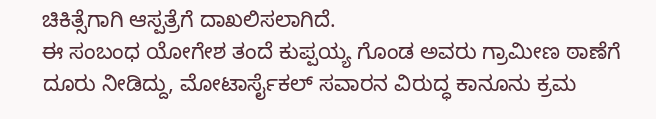ಚಿಕಿತ್ಸೆಗಾಗಿ ಆಸ್ಪತ್ರೆಗೆ ದಾಖಲಿಸಲಾಗಿದೆ.
ಈ ಸಂಬಂಧ ಯೋಗೇಶ ತಂದೆ ಕುಪ್ಪಯ್ಯ ಗೊಂಡ ಅವರು ಗ್ರಾಮೀಣ ಠಾಣೆಗೆ ದೂರು ನೀಡಿದ್ದು, ಮೋಟಾರ್ಸೈಕಲ್ ಸವಾರನ ವಿರುದ್ಧ ಕಾನೂನು ಕ್ರಮ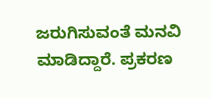ಜರುಗಿಸುವಂತೆ ಮನವಿ ಮಾಡಿದ್ದಾರೆ. ಪ್ರಕರಣ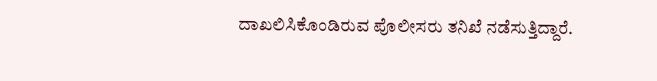ದಾಖಲಿಸಿಕೊಂಡಿರುವ ಪೊಲೀಸರು ತನಿಖೆ ನಡೆಸುತ್ತಿದ್ದಾರೆ.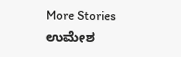More Stories
ಉಮೇಶ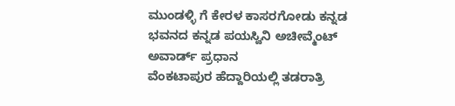ಮುಂಡಳ್ಳಿ ಗೆ ಕೇರಳ ಕಾಸರಗೋಡು ಕನ್ನಡ ಭವನದ ಕನ್ನಡ ಪಯಸ್ವಿನಿ ಅಚೀವ್ಮೆಂಟ್ ಅವಾರ್ಡ್ ಪ್ರಧಾನ
ವೆಂಕಟಾಪುರ ಹೆದ್ದಾರಿಯಲ್ಲಿ ತಡರಾತ್ರಿ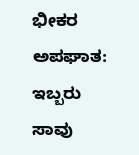ಭೀಕರ ಅಪಘಾತ: ಇಬ್ಬರು ಸಾವು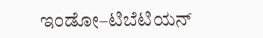ಇಂಡೋ–ಟಿಬೆಟಿಯನ್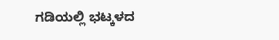ಗಡಿಯಲ್ಲಿ ಭಟ್ಕಳದ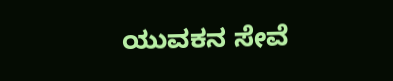ಯುವಕನ ಸೇವೆ